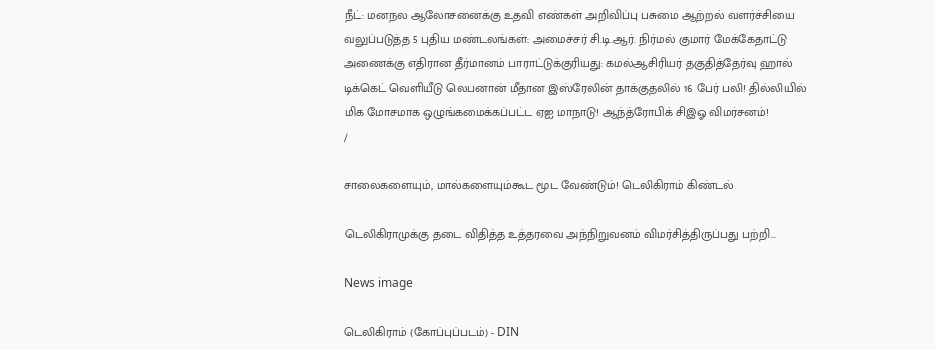நீட்: மனநல ஆலோசனைக்கு உதவி எண்கள் அறிவிப்பு பசுமை ஆற்றல் வளர்ச்சியை வலுப்படுத்த 5 புதிய மண்டலங்கள்: அமைச்சர் சி.டி.ஆர். நிர்மல் குமார் மேக்கேதாட்டு அணைக்கு எதிரான தீர்மானம் பாராட்டுக்குரியது: கமல்ஆசிரியர் தகுதித்தேர்வு ஹால் டிக்கெட் வெளியீடு லெபனான் மீதான இஸ்ரேலின் தாக்குதலில் 16 பேர் பலி! தில்லியில் மிக மோசமாக ஒழுங்கமைக்கப்பட்ட ஏஐ மாநாடு! ஆந்த்ரோபிக் சிஇஓ விமர்சனம்!
/

சாலைகளையும், மால்களையும்கூட மூட வேண்டும்! டெலிகிராம் கிண்டல்

டெலிகிராமுக்கு தடை விதித்த உத்தரவை அந்நிறுவனம் விமர்சித்திருப்பது பற்றி...

News image

டெலிகிராம் (கோப்புப்படம்) - DIN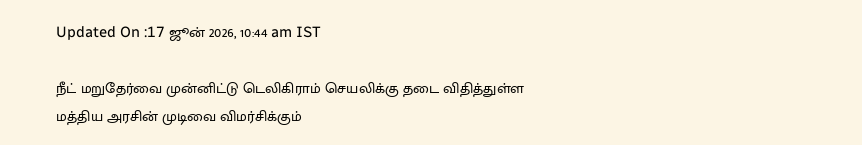Updated On :17 ஜூன் 2026, 10:44 am IST

நீட் மறுதேர்வை முன்னிட்டு டெலிகிராம் செயலிக்கு தடை விதித்துள்ள மத்திய அரசின் முடிவை விமர்சிக்கும்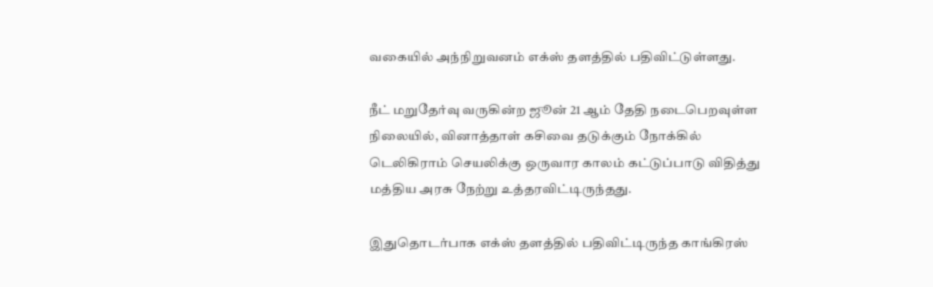வகையில் அந்நிறுவனம் எக்ஸ் தளத்தில் பதிவிட்டுள்ளது.

நீட் மறுதேர்வு வருகின்ற ஜூன் 21 ஆம் தேதி நடைபெறவுள்ள நிலையில், வினாத்தாள் கசிவை தடுக்கும் நோக்கில் டெலிகிராம் செயலிக்கு ஒருவார காலம் கட்டுப்பாடு விதித்து மத்திய அரசு நேற்று உத்தரவிட்டிருந்தது.

இதுதொடர்பாக எக்ஸ் தளத்தில் பதிவிட்டிருந்த காங்கிரஸ்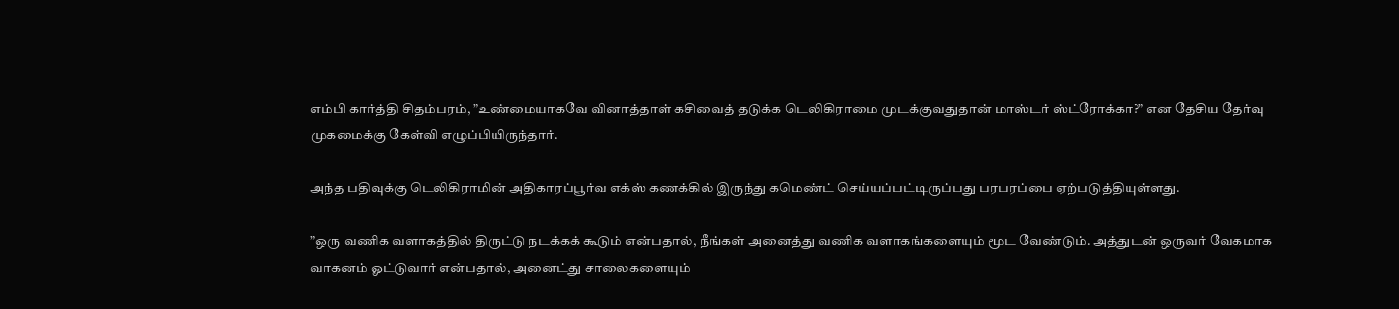எம்பி கார்த்தி சிதம்பரம், ”உண்மையாகவே வினாத்தாள் கசிவைத் தடுக்க டெலிகிராமை முடக்குவதுதான் மாஸ்டர் ஸ்ட்ரோக்கா?” என தேசிய தேர்வு முகமைக்கு கேள்வி எழுப்பியிருந்தார்.

அந்த பதிவுக்கு டெலிகிராமின் அதிகாரப்பூர்வ எக்ஸ் கணக்கில் இருந்து கமெண்ட் செய்யப்பட்டிருப்பது பரபரப்பை ஏற்படுத்தியுள்ளது.

”ஒரு வணிக வளாகத்தில் திருட்டு நடக்கக் கூடும் என்பதால், நீங்கள் அனைத்து வணிக வளாகங்களையும் மூட வேண்டும். அத்துடன் ஒருவர் வேகமாக வாகனம் ஓட்டுவார் என்பதால், அனைட்து சாலைகளையும்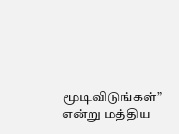மூடிவிடுங்கள்” என்று மத்திய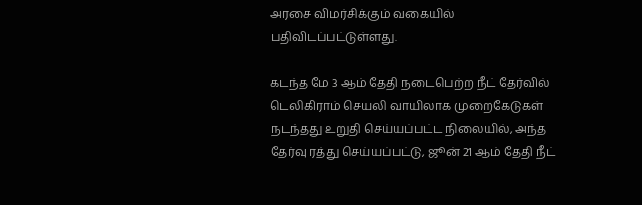அரசை விமர்சிக்கும் வகையில் பதிவிடப்பட்டுள்ளது.

கடந்த மே 3 ஆம் தேதி நடைபெற்ற நீட் தேர்வில் டெலிகிராம் செயலி வாயிலாக முறைகேடுகள் நடந்தது உறுதி செய்யப்பட்ட நிலையில், அந்த தேர்வு ரத்து செய்யப்பட்டு, ஜூன் 21 ஆம் தேதி நீட்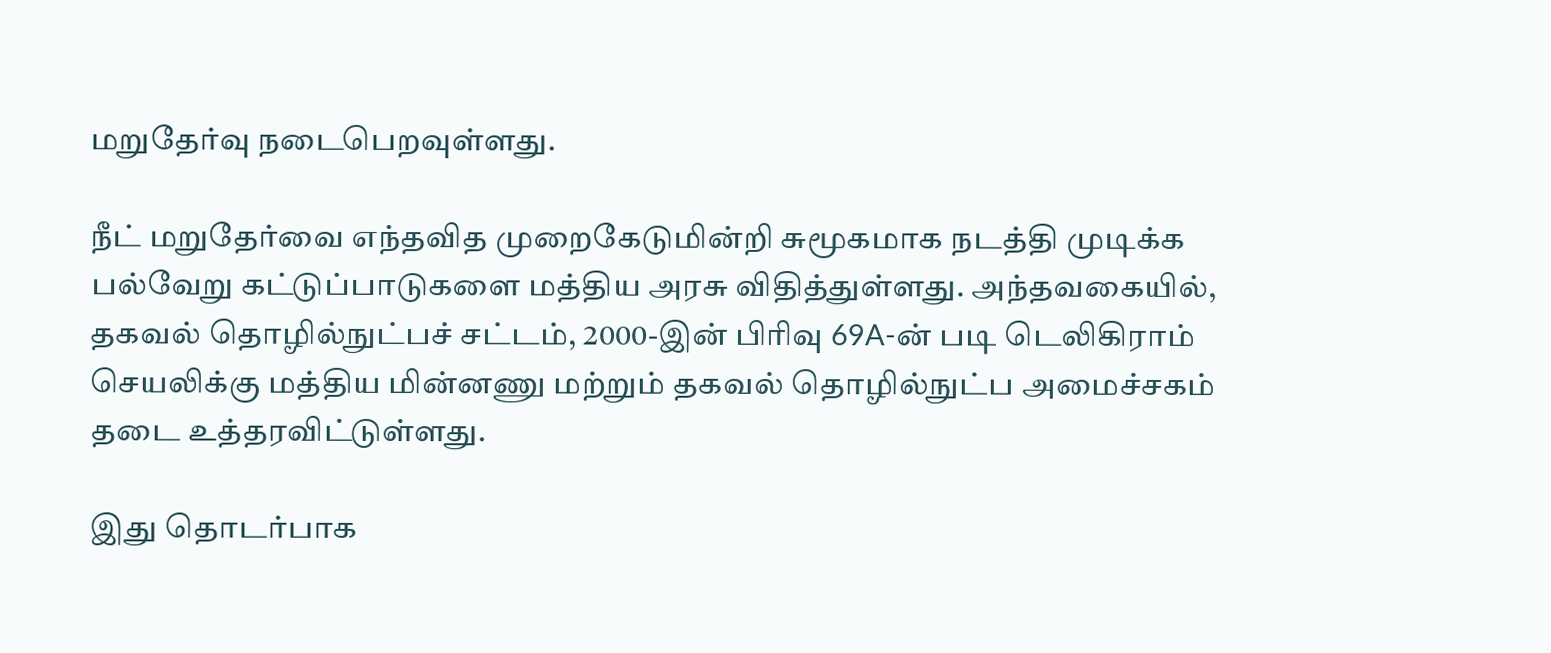மறுதேர்வு நடைபெறவுள்ளது.

நீட் மறுதேர்வை எந்தவித முறைகேடுமின்றி சுமூகமாக நடத்தி முடிக்க பல்வேறு கட்டுப்பாடுகளை மத்திய அரசு விதித்துள்ளது. அந்தவகையில், தகவல் தொழில்நுட்பச் சட்டம், 2000-இன் பிரிவு 69A-ன் படி டெலிகிராம் செயலிக்கு மத்திய மின்னணு மற்றும் தகவல் தொழில்நுட்ப அமைச்சகம் தடை உத்தரவிட்டுள்ளது.

இது தொடர்பாக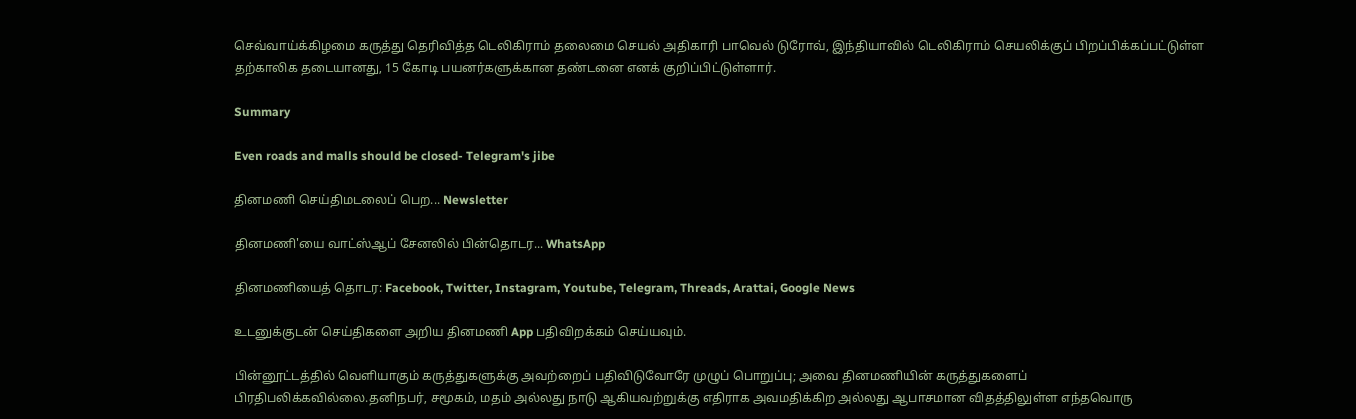செவ்வாய்க்கிழமை கருத்து தெரிவித்த டெலிகிராம் தலைமை செயல் அதிகாரி பாவெல் டுரோவ், இந்தியாவில் டெலிகிராம் செயலிக்குப் பிறப்பிக்கப்பட்டுள்ள தற்காலிக தடையானது, 15 கோடி பயனர்களுக்கான தண்டனை எனக் குறிப்பிட்டுள்ளார்.

Summary

Even roads and malls should be closed- Telegram's jibe

தினமணி செய்திமடலைப் பெற... Newsletter

தினமணி'யை வாட்ஸ்ஆப் சேனலில் பின்தொடர... WhatsApp

தினமணியைத் தொடர: Facebook, Twitter, Instagram, Youtube, Telegram, Threads, Arattai, Google News

உடனுக்குடன் செய்திகளை அறிய தினமணி App பதிவிறக்கம் செய்யவும்.

பின்னூட்டத்தில் வெளியாகும் கருத்துகளுக்கு அவற்றைப் பதிவிடுவோரே முழுப் பொறுப்பு; அவை தினமணியின் கருத்துகளைப் பிரதிபலிக்கவில்லை.தனிநபர், சமூகம், மதம் அல்லது நாடு ஆகியவற்றுக்கு எதிராக அவமதிக்கிற அல்லது ஆபாசமான விதத்திலுள்ள எந்தவொரு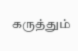கருத்தும்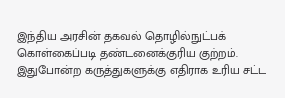இந்திய அரசின் தகவல் தொழில்நுட்பக் கொள்கைப்படி தண்டனைக்குரிய குற்றம். இதுபோன்ற கருத்துகளுக்கு எதிராக உரிய சட்ட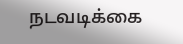நடவடிக்கை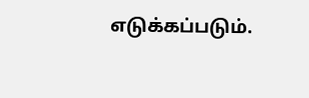எடுக்கப்படும்.